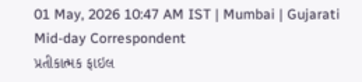01 May, 2026 10:47 AM IST | Mumbai | Gujarati Mid-day Correspondent
પ્રતીકાત્મક ફાઇલ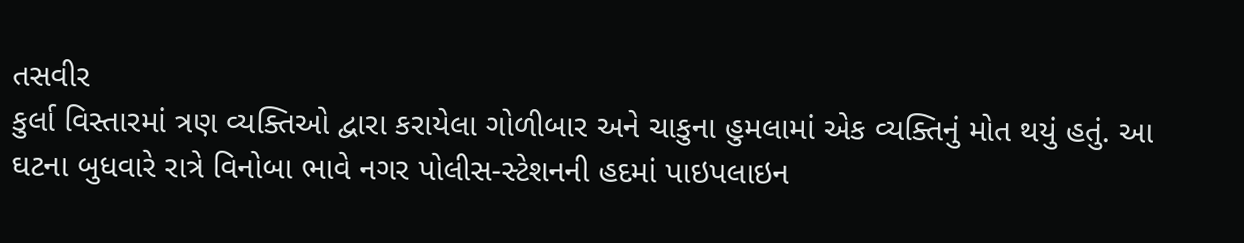તસવીર
કુર્લા વિસ્તારમાં ત્રણ વ્યક્તિઓ દ્વારા કરાયેલા ગોળીબાર અને ચાકુના હુમલામાં એક વ્યક્તિનું મોત થયું હતું. આ ઘટના બુધવારે રાત્રે વિનોબા ભાવે નગર પોલીસ-સ્ટેશનની હદમાં પાઇપલાઇન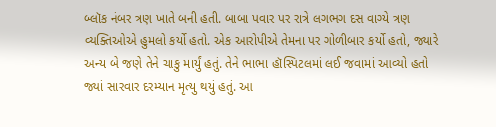બ્લૉક નંબર ત્રણ ખાતે બની હતી. બાબા પવાર પર રાત્રે લગભગ દસ વાગ્યે ત્રણ વ્યક્તિઓએ હુમલો કર્યો હતો. એક આરોપીએ તેમના પર ગોળીબાર કર્યો હતો, જ્યારે અન્ય બે જણે તેને ચાકુ માર્યું હતું. તેને ભાભા હૉસ્પિટલમાં લઈ જવામાં આવ્યો હતો જ્યાં સારવાર દરમ્યાન મૃત્યુ થયું હતું. આ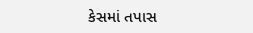કેસમાં તપાસ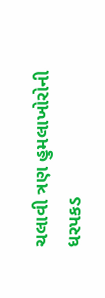ચલાવી ત્રણ હુમલાખોરોની ધરપકડ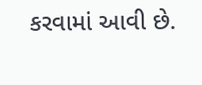કરવામાં આવી છે.